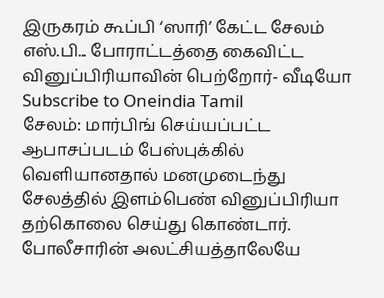இருகரம் கூப்பி ‘ஸாரி’ கேட்ட சேலம் எஸ்.பி... போராட்டத்தை கைவிட்ட வினுப்பிரியாவின் பெற்றோர்- வீடியோ
Subscribe to Oneindia Tamil
சேலம்: மார்பிங் செய்யப்பட்ட ஆபாசப்படம் பேஸ்புக்கில் வெளியானதால் மனமுடைந்து சேலத்தில் இளம்பெண் வினுப்பிரியா தற்கொலை செய்து கொண்டார். போலீசாரின் அலட்சியத்தாலேயே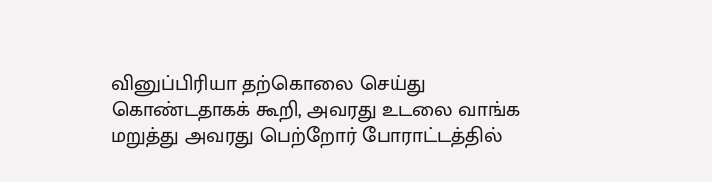வினுப்பிரியா தற்கொலை செய்து கொண்டதாகக் கூறி, அவரது உடலை வாங்க மறுத்து அவரது பெற்றோர் போராட்டத்தில்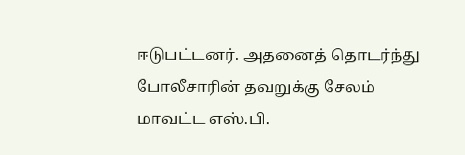ஈடுபட்டனர். அதனைத் தொடர்ந்து போலீசாரின் தவறுக்கு சேலம் மாவட்ட எஸ்.பி.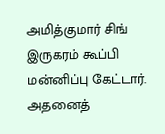அமித்குமார் சிங் இருகரம் கூப்பி மன்னிப்பு கேட்டார். அதனைத்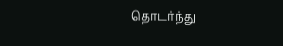தொடர்ந்து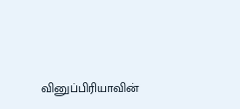வினுப்பிரியாவின்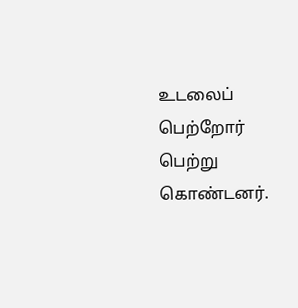உடலைப் பெற்றோர் பெற்று கொண்டனர்.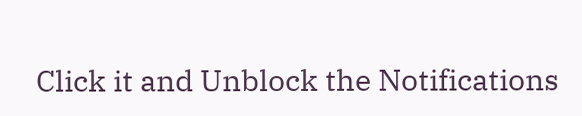Click it and Unblock the Notifications